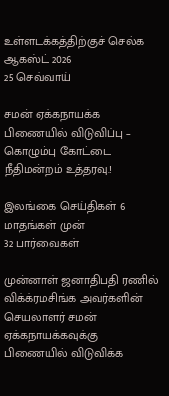உள்ளடக்கத்திற்குச் செல்க
ஆகஸ்ட் 2026
25 செவ்வாய்

சமன் ஏக்கநாயக்க பிணையில் விடுவிப்பு – கொழும்பு கோட்டை நீதிமன்றம் உத்தரவு.!

இலங்கை செய்திகள் 6 மாதங்கள் முன்
32 பார்வைகள்

முன்னாள் ஜனாதிபதி ரணில் விக்க்ரமசிங்க அவர்களின் செயலாளர் சமன் ஏக்கநாயக்கவுக்கு பிணையில் விடுவிக்க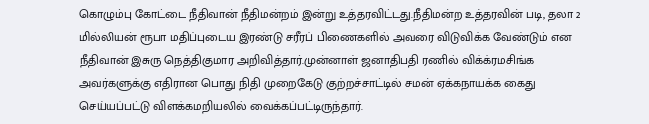கொழும்பு கோட்டை நீதிவான் நீதிமன்றம் இன்று உத்தரவிட்டது.நீதிமன்ற உத்தரவின் படி, தலா 2 மில்லியன் ரூபா மதிப்புடைய இரண்டு சரீரப் பிணைகளில் அவரை விடுவிக்க வேண்டும் என நீதிவான் இசுரு நெத்திகுமார அறிவித்தார்.முன்னாள் ஜனாதிபதி ரணில் விக்க்ரமசிங்க அவர்களுக்கு எதிரான பொது நிதி முறைகேடு குற்றச்சாட்டில் சமன் ஏக்கநாயக்க கைது செய்யப்பட்டு விளக்கமறியலில் வைக்கப்பட்டிருந்தார்.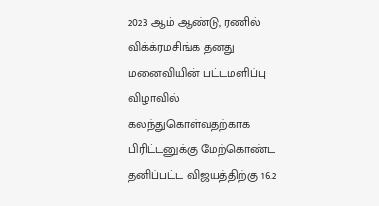2023 ஆம் ஆண்டு, ரணில் விக்க்ரமசிங்க தனது மனைவியின் பட்டமளிப்பு விழாவில் கலந்துகொள்வதற்காக பிரிட்டனுக்கு மேற்கொண்ட தனிப்பட்ட விஜயத்திற்கு 16.2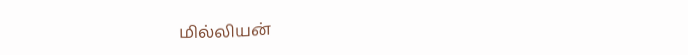மில்லியன்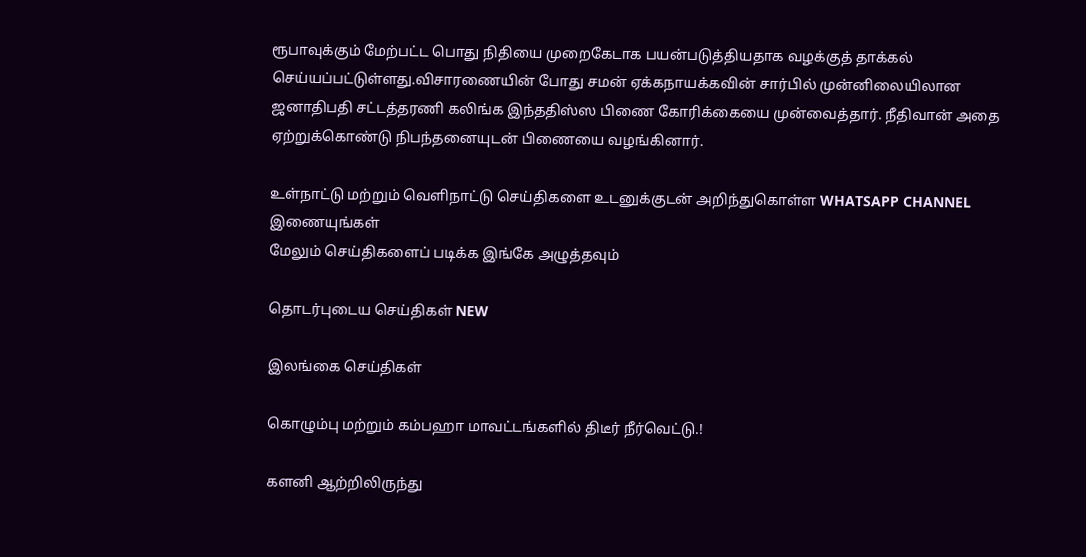ரூபாவுக்கும் மேற்பட்ட பொது நிதியை முறைகேடாக பயன்படுத்தியதாக வழக்குத் தாக்கல் செய்யப்பட்டுள்ளது.விசாரணையின் போது சமன் ஏக்கநாயக்கவின் சார்பில் முன்னிலையிலான ஜனாதிபதி சட்டத்தரணி கலிங்க இந்ததிஸ்ஸ பிணை கோரிக்கையை முன்வைத்தார். நீதிவான் அதை ஏற்றுக்கொண்டு நிபந்தனையுடன் பிணையை வழங்கினார்.

உள்நாட்டு மற்றும் வெளிநாட்டு செய்திகளை உடனுக்குடன் அறிந்துகொள்ள WHATSAPP CHANNEL இணையுங்கள்
மேலும் செய்திகளைப் படிக்க இங்கே அழுத்தவும்

தொடர்புடைய செய்திகள் NEW

இலங்கை செய்திகள்

கொழும்பு மற்றும் கம்பஹா மாவட்டங்களில் திடீர் நீர்வெட்டு.!

களனி ஆற்றிலிருந்து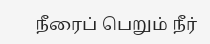நீரைப் பெறும் நீர்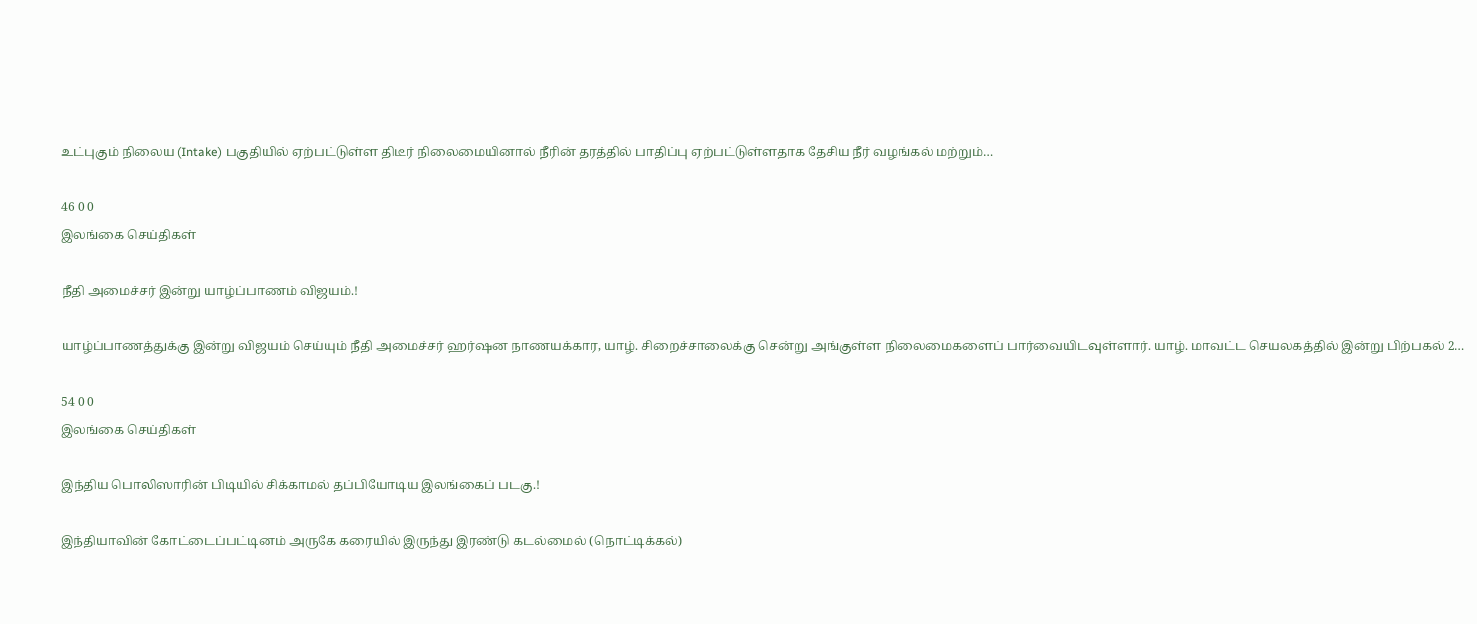உட்புகும் நிலைய (Intake) பகுதியில் ஏற்பட்டுள்ள திடீர் நிலைமையினால் நீரின் தரத்தில் பாதிப்பு ஏற்பட்டுள்ளதாக தேசிய நீர் வழங்கல் மற்றும்…

46 0 0
இலங்கை செய்திகள்

நீதி அமைச்சர் இன்று யாழ்ப்பாணம் விஜயம்.!

யாழ்ப்பாணத்துக்கு இன்று விஜயம் செய்யும் நீதி அமைச்சர் ஹர்ஷன நாணயக்கார, யாழ். சிறைச்சாலைக்கு சென்று அங்குள்ள நிலைமைகளைப் பார்வையிடவுள்ளார். யாழ். மாவட்ட செயலகத்தில் இன்று பிற்பகல் 2…

54 0 0
இலங்கை செய்திகள்

இந்திய பொலிஸாரின் பிடியில் சிக்காமல் தப்பியோடிய இலங்கைப் படகு.!

இந்தியாவின் கோட்டைப்பட்டினம் அருகே கரையில் இருந்து இரண்டு கடல்மைல் (நொட்டிக்கல்)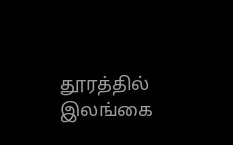தூரத்தில் இலங்கை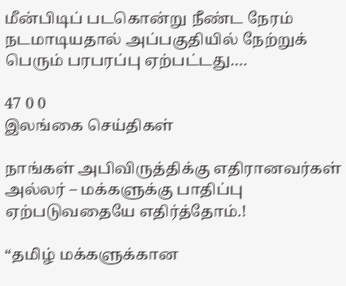மீன்பிடிப் படகொன்று நீண்ட நேரம் நடமாடியதால் அப்பகுதியில் நேற்றுக் பெரும் பரபரப்பு ஏற்பட்டது.…

47 0 0
இலங்கை செய்திகள்

நாங்கள் அபிவிருத்திக்கு எதிரானவர்கள் அல்லர் – மக்களுக்கு பாதிப்பு ஏற்படுவதையே எதிர்த்தோம்.!

“தமிழ் மக்களுக்கான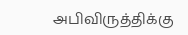அபிவிருத்திக்கு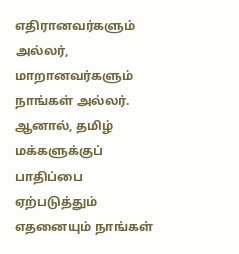எதிரானவர்களும் அல்லர், மாறானவர்களும் நாங்கள் அல்லர். ஆனால், தமிழ் மக்களுக்குப் பாதிப்பை ஏற்படுத்தும் எதனையும் நாங்கள்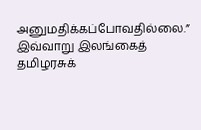அனுமதிக்கப்போவதில்லை.” இவ்வாறு இலங்கைத் தமிழரசுக்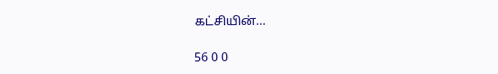கட்சியின்…

56 0 0